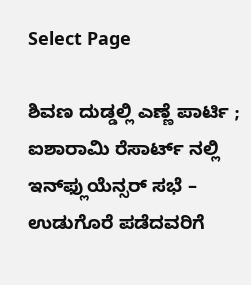Select Page

ಶಿವಣ ದುಡ್ಡಲ್ಲಿ ಎಣ್ಣೆ ಪಾರ್ಟಿ ; ಐಶಾರಾಮಿ ರೆಸಾರ್ಟ್ ನಲ್ಲಿ ಇನ್‌ಫ್ಲುಯೆನ್ಸರ್ ಸಭೆ – ಉಡುಗೊರೆ ಪಡೆದವರಿಗೆ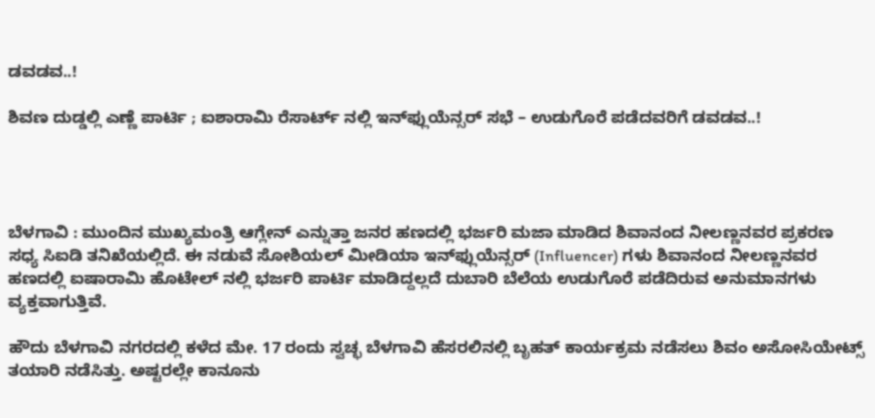ಡವಡವ..!

ಶಿವಣ ದುಡ್ಡಲ್ಲಿ ಎಣ್ಣೆ ಪಾರ್ಟಿ ; ಐಶಾರಾಮಿ ರೆಸಾರ್ಟ್ ನಲ್ಲಿ ಇನ್‌ಫ್ಲುಯೆನ್ಸರ್ ಸಭೆ – ಉಡುಗೊರೆ ಪಡೆದವರಿಗೆ ಡವಡವ..!




ಬೆಳಗಾವಿ : ಮುಂದಿನ ಮುಖ್ಯಮಂತ್ರಿ ಆಗ್ಲೇನ್ ಎನ್ನುತ್ತಾ ಜನರ ಹಣದಲ್ಲಿ ಭರ್ಜರಿ ಮಜಾ ಮಾಡಿದ ಶಿವಾನಂದ ನೀಲಣ್ಣನವರ ಪ್ರಕರಣ ಸಧ್ಯ ಸಿಐಡಿ ತನಿಖೆಯಲ್ಲಿದೆ. ಈ‌ ನಡುವೆ ಸೋಶಿಯಲ್ ಮೀಡಿಯಾ ಇನ್‌ಫ್ಲುಯೆನ್ಸರ್‌ (Influencer) ಗಳು ಶಿವಾನಂದ ನೀಲಣ್ಣನವರ ಹಣದಲ್ಲಿ ಐಷಾರಾಮಿ ಹೊಟೇಲ್ ನಲ್ಲಿ ಭರ್ಜರಿ ಪಾರ್ಟಿ ಮಾಡಿದ್ದಲ್ಲದೆ ದುಬಾರಿ ಬೆಲೆಯ ಉಡುಗೊರೆ ಪಡೆದಿರುವ ಅನುಮಾನಗಳು ವ್ಯಕ್ತವಾಗುತ್ತಿವೆ.

ಹೌದು ಬೆಳಗಾವಿ ನಗರದಲ್ಲಿ ಕಳೆದ ಮೇ. 17 ರಂದು ಸ್ವಚ್ಛ ಬೆಳಗಾವಿ ಹೆಸರಲಿನಲ್ಲಿ ಬೃಹತ್ ಕಾರ್ಯಕ್ರಮ ನಡೆಸಲು ಶಿವಂ ಅಸೋಸಿಯೇಟ್ಸ್ ತಯಾರಿ ನಡೆಸಿತ್ತು. ಅಷ್ಟರಲ್ಲೇ ಕಾನೂನು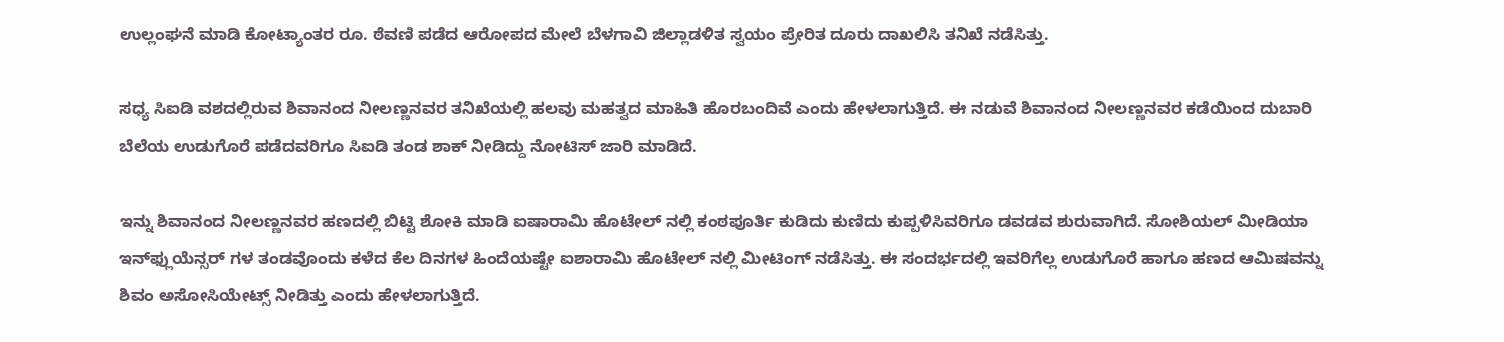ಉಲ್ಲಂಘನೆ ಮಾಡಿ ಕೋಟ್ಯಾಂತರ ರೂ. ಠೆವಣಿ ಪಡೆದ ಆರೋಪದ ಮೇಲೆ ಬೆಳಗಾವಿ ಜಿಲ್ಲಾಡಳಿತ ಸ್ವಯಂ ಪ್ರೇರಿತ ದೂರು ದಾಖಲಿಸಿ ತನಿಖೆ ನಡೆಸಿತ್ತು.

ಸಧ್ಯ ಸಿಐಡಿ ವಶದಲ್ಲಿರುವ ಶಿವಾನಂದ ನೀಲಣ್ಣನವರ ತನಿಖೆಯಲ್ಲಿ ಹಲವು ಮಹತ್ವದ ಮಾಹಿತಿ ಹೊರಬಂದಿವೆ ಎಂದು ಹೇಳಲಾಗುತ್ತಿದೆ. ಈ ನಡುವೆ ಶಿವಾನಂದ ನೀಲಣ್ಣನವರ ಕಡೆಯಿಂದ ದುಬಾರಿ ಬೆಲೆಯ ಉಡುಗೊರೆ ಪಡೆದವರಿಗೂ ಸಿಐಡಿ ತಂಡ ಶಾಕ್ ನೀಡಿದ್ದು ನೋಟಿಸ್ ಜಾರಿ ಮಾಡಿದೆ.

ಇನ್ನು ಶಿವಾನಂದ ನೀಲಣ್ಣನವರ ಹಣದಲ್ಲಿ ಬಿಟ್ಟಿ ಶೋಕಿ ಮಾಡಿ ಐಷಾರಾಮಿ ಹೊಟೇಲ್ ನಲ್ಲಿ ಕಂಠಪೂರ್ತಿ ಕುಡಿದು ಕುಣಿದು ಕುಪ್ಪಳಿಸಿವರಿಗೂ ಡವಡವ ಶುರುವಾಗಿದೆ. ಸೋಶಿಯಲ್ ಮೀಡಿಯಾ ಇನ್‌ಫ್ಲುಯೆನ್ಸರ್ ಗಳ ತಂಡವೊಂದು ಕಳೆದ ಕೆಲ ದಿನಗಳ ಹಿಂದೆಯಷ್ಟೇ ಐಶಾರಾಮಿ ಹೊಟೇಲ್ ನಲ್ಲಿ ಮೀಟಿಂಗ್ ನಡೆಸಿತ್ತು. ಈ ಸಂದರ್ಭದಲ್ಲಿ ಇವರಿಗೆಲ್ಲ ಉಡುಗೊರೆ ಹಾಗೂ ಹಣದ ಆಮಿಷವನ್ನು ಶಿವಂ ಅಸೋಸಿಯೇಟ್ಸ್ ‌ನೀಡಿತ್ತು ಎಂದು ಹೇಳಲಾಗುತ್ತಿದೆ.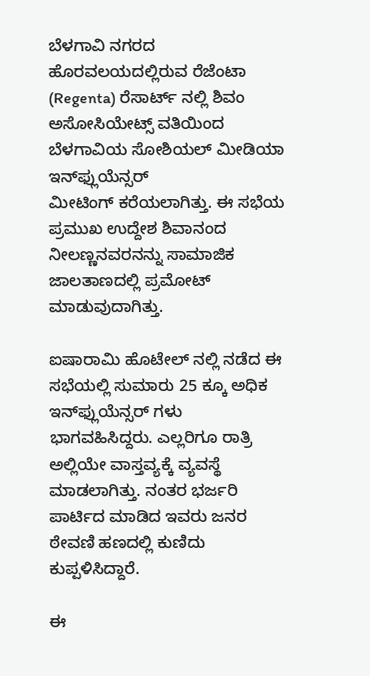ಬೆಳಗಾವಿ ನಗರದ ಹೊರವಲಯದಲ್ಲಿರುವ ರೆಜೆಂಟಾ (Regenta) ರೆಸಾರ್ಟ್ ನಲ್ಲಿ ಶಿವಂ ಅಸೋಸಿಯೇಟ್ಸ್ ವತಿಯಿಂದ ಬೆಳಗಾವಿಯ ಸೋಶಿಯಲ್ ಮೀಡಿಯಾ ಇನ್‌ಫ್ಲುಯೆನ್ಸರ್ ಮೀಟಿಂಗ್ ‌ಕರೆಯಲಾಗಿತ್ತು. ಈ‌ ಸಭೆಯ ಪ್ರಮುಖ ಉದ್ದೇಶ ಶಿವಾನಂದ ನೀಲಣ್ಣನವರನನ್ನು ಸಾಮಾಜಿಕ ಜಾಲತಾಣದಲ್ಲಿ ಪ್ರಮೋಟ್ ಮಾಡುವುದಾಗಿತ್ತು.

ಐಷಾರಾಮಿ ಹೊಟೇಲ್ ನಲ್ಲಿ ನಡೆದ ಈ ಸಭೆಯಲ್ಲಿ ‌ಸುಮಾರು 25 ಕ್ಕೂ ಅಧಿಕ ಇನ್‌ಫ್ಲುಯೆನ್ಸರ್ ಗಳು ಭಾಗವಹಿಸಿದ್ದರು. ಎಲ್ಲರಿಗೂ ರಾತ್ರಿ ಅಲ್ಲಿಯೇ ವಾಸ್ತವ್ಯಕ್ಕೆ ವ್ಯವಸ್ಥೆ ಮಾಡಲಾಗಿತ್ತು. ನಂತರ ಭರ್ಜರಿ ಪಾರ್ಟಿದ ಮಾಡಿದ ಇವರು ಜನರ ಠೇವಣಿ ಹಣದಲ್ಲಿ ಕುಣಿದು ಕುಪ್ಪಳಿಸಿದ್ದಾರೆ.

ಈ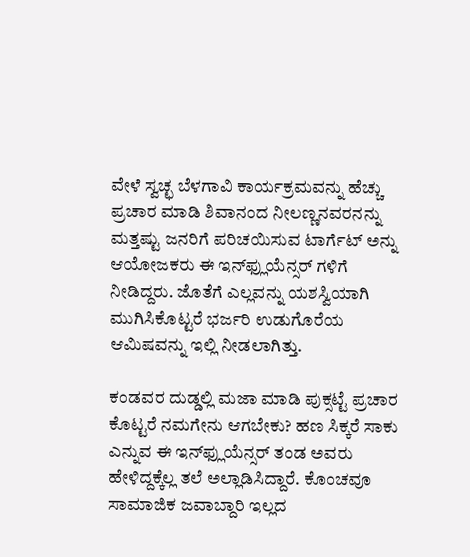ವೇಳೆ ಸ್ವಚ್ಛ ಬೆಳಗಾವಿ ಕಾರ್ಯಕ್ರಮವನ್ನು ಹೆಚ್ಚು ಪ್ರಚಾರ ಮಾಡಿ ಶಿವಾನಂದ ನೀಲಣ್ಣನವರನನ್ನು ಮತ್ತಷ್ಟು ಜನರಿಗೆ ಪರಿಚಯಿಸುವ ಟಾರ್ಗೆಟ್ ಅನ್ನು ಆಯೋಜಕರು ಈ ಇನ್‌ಫ್ಲುಯೆನ್ಸರ್ ಗಳಿಗೆ ನೀಡಿದ್ದರು. ಜೊತೆಗೆ ಎಲ್ಲವನ್ನು ಯಶಸ್ವಿಯಾಗಿ ಮುಗಿಸಿಕೊಟ್ಟರೆ ಭರ್ಜರಿ ಉಡುಗೊರೆಯ ಆಮಿಷವನ್ನು ಇಲ್ಲಿ‌ ನೀಡಲಾಗಿತ್ತು.

ಕಂಡವರ ದುಡ್ಡಲ್ಲಿ ಮಜಾ ಮಾಡಿ ಪುಕ್ಸಟ್ಟೆ ಪ್ರಚಾರ ಕೊಟ್ಟರೆ ನಮಗೇನು ಆಗಬೇಕು? ಹಣ ಸಿಕ್ಕರೆ ಸಾಕು ಎನ್ನುವ ಈ ಇನ್‌ಫ್ಲುಯೆನ್ಸರ್ ತಂಡ ಅವರು ಹೇಳಿದ್ದಕ್ಕೆಲ್ಲ ತಲೆ ಅಲ್ಲಾಡಿಸಿದ್ದಾರೆ. ಕೊಂಚವೂ ಸಾಮಾಜಿಕ ಜವಾಬ್ದಾರಿ ಇಲ್ಲದ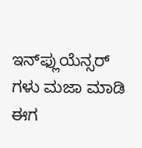ಇನ್‌ಫ್ಲುಯೆನ್ಸರ್ ಗಳು ಮಜಾ ಮಾಡಿ ಈಗ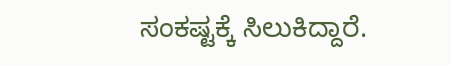ಸಂಕಷ್ಟಕ್ಕೆ ಸಿಲುಕಿದ್ದಾರೆ.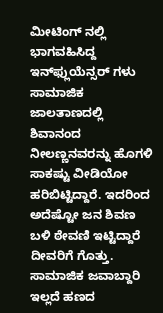ಮೀಟಿಂಗ್ ನಲ್ಲಿ ಭಾಗವಹಿಸಿದ್ದ ಇನ್‌ಫ್ಲುಯೆನ್ಸರ್ ಗಳು ಸಾಮಾಜಿಕ ಜಾಲತಾಣದಲ್ಲಿ ಶಿವಾನಂದ ನೀಲಣ್ಣನವರನ್ನು ಹೊಗಳಿ ಸಾಕಷ್ಟು ವೀಡಿಯೋ ಹರಿಬಿಟ್ಟಿದ್ದಾರೆ. ಇದರಿಂದ ಅದೆಷ್ಟೋ ಜನ ಶಿವಣ ಬಳಿ ಠೇವಣಿ ಇಟ್ಟಿದ್ದಾರೆ ದೀವರಿಗೆ ಗೊತ್ತು. ಸಾಮಾಜಿಕ ಜವಾಬ್ದಾರಿ ಇಲ್ಲದೆ ಹಣದ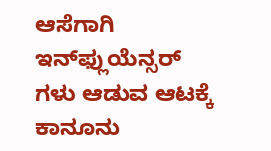ಆಸೆಗಾಗಿ
ಇನ್‌ಫ್ಲುಯೆನ್ಸರ್ ಗಳು ಆಡುವ ಆಟಕ್ಕೆ ಕಾನೂನು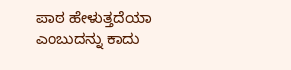ಪಾಠ ಹೇಳುತ್ತದೆಯಾ ಎಂಬುದನ್ನು ಕಾದು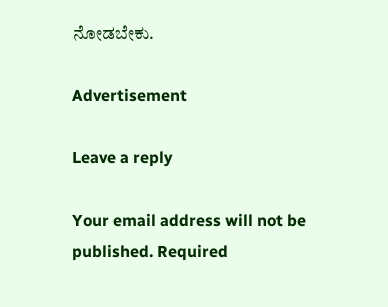ನೋಡಬೇಕು.

Advertisement

Leave a reply

Your email address will not be published. Required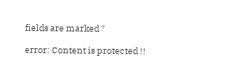fields are marked *

error: Content is protected !!